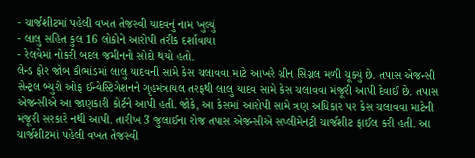- ચાર્જશીટમાં પહેલી વખત તેજસ્વી યાદવનું નામ ખુલ્યું
- લાલુ સહિત કુલ 16 લોકોને આરોપી તરીક દર્શાવાયા
- રેલવેમાં નોકરી બદલ જમીનનો સોદો થયો હતો.
લેન્ડ ફોર જોબ કૌભાંડમાં લાલુ યાદવની સામે કેસ ચલાવવા માટે આખરે ગ્રીન સિગ્નલ મળી ચૂક્યું છે. તપાસ એજન્સી સેન્ટ્રલ બ્યુરો ઓફ ઈન્વેસ્ટિગેશનને ગૃહમંત્રાયલ તરફથી લાલુ યાદવ સામે કેસ ચલાવવા મંજૂરી આપી દેવાઈ છે. તપાસ એજન્સીએ આ જાણકારી કોર્ટને આપી હતી. જોકે, આ કેસમાં આરોપી સામે ત્રણ અધિકાર પર કેસ ચલાવવા માટેની મંજૂરી સરકારે નથી આપી. તારીખ 3 જુલાઈના રોજ તપાસ એજન્સીએ સપ્લીમેનટ્રી ચાર્જશીટ ફાઈલ કરી હતી. આ ચાર્જશીટમાં પહેલી વખત તેજસ્વી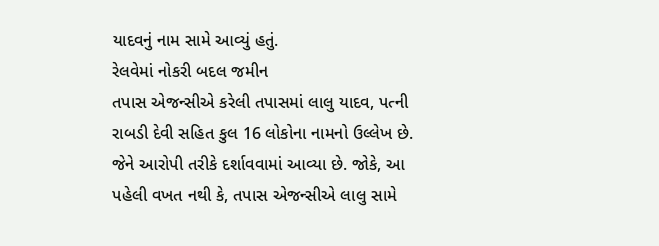યાદવનું નામ સામે આવ્યું હતું.
રેલવેમાં નોકરી બદલ જમીન
તપાસ એજન્સીએ કરેલી તપાસમાં લાલુ યાદવ, પત્ની રાબડી દેવી સહિત કુલ 16 લોકોના નામનો ઉલ્લેખ છે. જેને આરોપી તરીકે દર્શાવવામાં આવ્યા છે. જોકે, આ પહેલી વખત નથી કે, તપાસ એજન્સીએ લાલુ સામે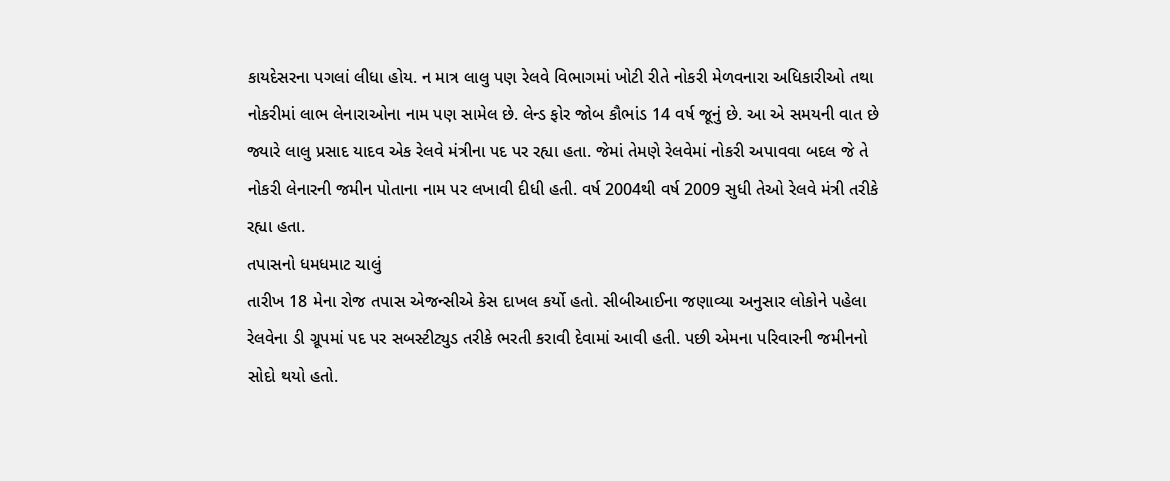કાયદેસરના પગલાં લીધા હોય. ન માત્ર લાલુ પણ રેલવે વિભાગમાં ખોટી રીતે નોકરી મેળવનારા અધિકારીઓ તથા નોકરીમાં લાભ લેનારાઓના નામ પણ સામેલ છે. લેન્ડ ફોર જોબ કૌભાંડ 14 વર્ષ જૂનું છે. આ એ સમયની વાત છે જ્યારે લાલુ પ્રસાદ યાદવ એક રેલવે મંત્રીના પદ પર રહ્યા હતા. જેમાં તેમણે રેલવેમાં નોકરી અપાવવા બદલ જે તે નોકરી લેનારની જમીન પોતાના નામ પર લખાવી દીધી હતી. વર્ષ 2004થી વર્ષ 2009 સુધી તેઓ રેલવે મંત્રી તરીકે રહ્યા હતા.
તપાસનો ધમધમાટ ચાલું
તારીખ 18 મેના રોજ તપાસ એજન્સીએ કેસ દાખલ કર્યો હતો. સીબીઆઈના જણાવ્યા અનુસાર લોકોને પહેલા રેલવેના ડી ગ્રૂપમાં પદ પર સબસ્ટીટ્યુડ તરીકે ભરતી કરાવી દેવામાં આવી હતી. પછી એમના પરિવારની જમીનનો સોદો થયો હતો.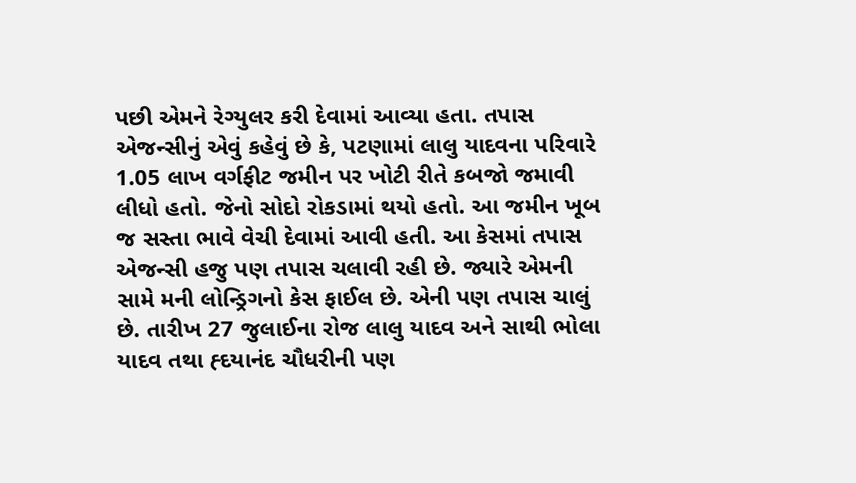પછી એમને રેગ્યુલર કરી દેવામાં આવ્યા હતા. તપાસ એજન્સીનું એવું કહેવું છે કે, પટણામાં લાલુ યાદવના પરિવારે 1.05 લાખ વર્ગફીટ જમીન પર ખોટી રીતે કબજો જમાવી લીધો હતો. જેનો સોદો રોકડામાં થયો હતો. આ જમીન ખૂબ જ સસ્તા ભાવે વેચી દેવામાં આવી હતી. આ કેસમાં તપાસ એજન્સી હજુ પણ તપાસ ચલાવી રહી છે. જ્યારે એમની સામે મની લોન્ડ્રિગનો કેસ ફાઈલ છે. એની પણ તપાસ ચાલું છે. તારીખ 27 જુલાઈના રોજ લાલુ યાદવ અને સાથી ભોલા યાદવ તથા હ્દયાનંદ ચૌધરીની પણ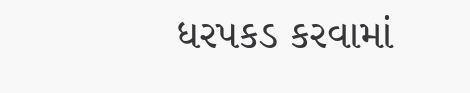ધરપકડ કરવામાં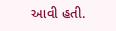આવી હતી.